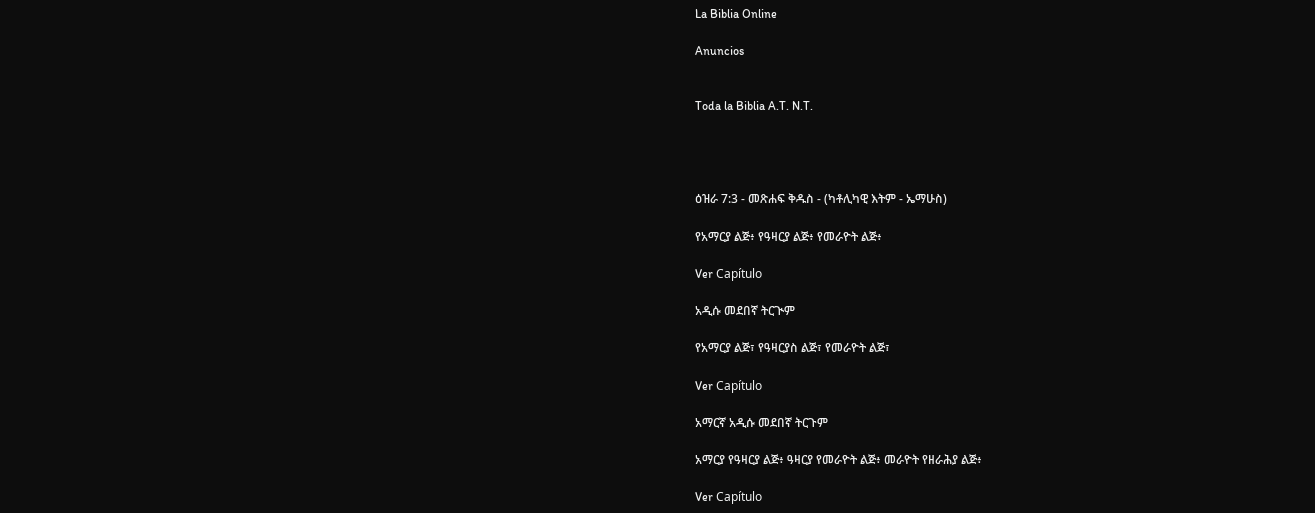La Biblia Online

Anuncios


Toda la Biblia A.T. N.T.




ዕዝራ 7:3 - መጽሐፍ ቅዱስ - (ካቶሊካዊ እትም - ኤማሁስ)

የአማርያ ልጅ፥ የዓዛርያ ልጅ፥ የመራዮት ልጅ፥

Ver Capítulo

አዲሱ መደበኛ ትርጒም

የአማርያ ልጅ፣ የዓዛርያስ ልጅ፣ የመራዮት ልጅ፣

Ver Capítulo

አማርኛ አዲሱ መደበኛ ትርጉም

አማርያ የዓዛርያ ልጅ፥ ዓዛርያ የመራዮት ልጅ፥ መራዮት የዘራሕያ ልጅ፥

Ver Capítulo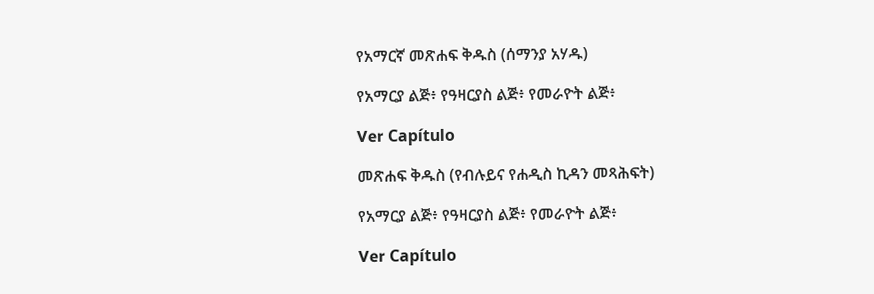የአማርኛ መጽሐፍ ቅዱስ (ሰማንያ አሃዱ)

የአማርያ ልጅ፥ የዓዛርያስ ልጅ፥ የመራዮት ልጅ፥

Ver Capítulo

መጽሐፍ ቅዱስ (የብሉይና የሐዲስ ኪዳን መጻሕፍት)

የአማርያ ልጅ፥ የዓዛርያስ ልጅ፥ የመራዮት ልጅ፥

Ver Capítulo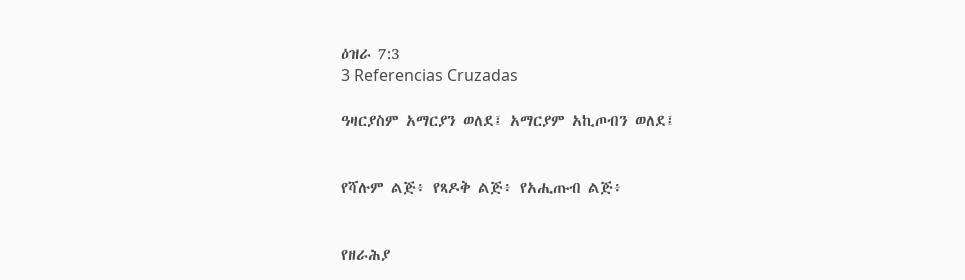ዕዝራ 7:3
3 Referencias Cruzadas

ዓዛርያስም አማርያን ወለደ፤ አማርያም አኪጦብን ወለደ፤


የሻሉም ልጅ፥ የጻዶቅ ልጅ፥ የአሒጡብ ልጅ፥


የዘራሕያ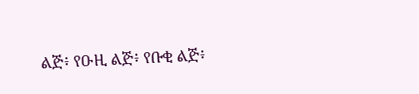ልጅ፥ የዑዚ ልጅ፥ የቡቂ ልጅ፥